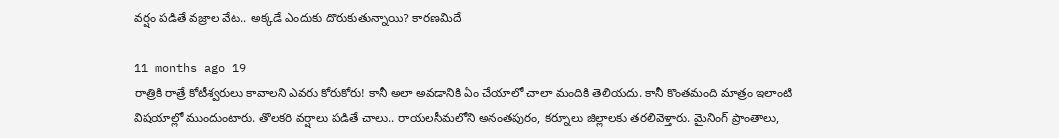వర్షం పడితే వజ్రాల వేట.. అక్కడే ఎందుకు దొరుకుతున్నాయి? కారణమిదే

11 months ago 19
రాత్రికి రాత్రే కోటీశ్వరులు కావాలని ఎవరు కోరుకోరు! కానీ అలా అవడానికి ఏం చేయాలో చాలా మందికి తెలియదు. కానీ కొంతమంది మాత్రం ఇలాంటి విషయాల్లో ముందుంటారు. తొలకరి వర్షాలు పడితే చాలు.. రాయలసీమలోని అనంతపురం, కర్నూలు జిల్లాలకు తరలివెళ్తారు. మైనింగ్ ప్రాంతాలు,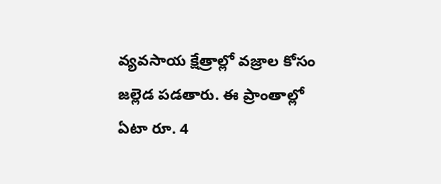వ్యవసాయ క్షేత్రాల్లో వజ్రాల కోసం జల్లెడ పడతారు. ఈ ప్రాంతాల్లో ఏటా రూ. 4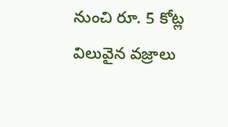నుంచి రూ. 5 కోట్ల విలువైన వజ్రాలు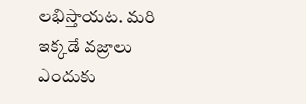లభిస్తాయట. మరి ఇక్కడే వజ్రాలు ఎందుకు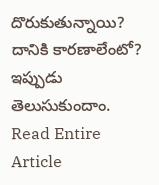దొరుకుతున్నాయి? దానికి కారణాలేంటో? ఇప్పుడు తెలుసుకుందాం.
Read Entire Article